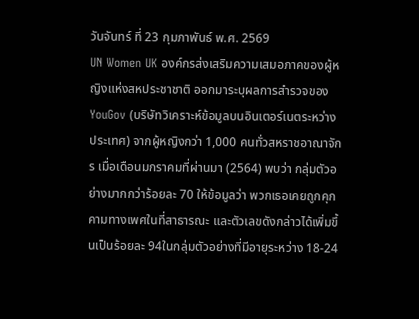วันจันทร์ ที่ 23 กุมภาพันธ์ พ.ศ. 2569
UN Women UK องค์กรส่งเสริมความเสมอภาคของผู้หญิงแห่งสหประชาชาติ ออกมาระบุผลการสำรวจของ YouGov (บริษัทวิเคราะห์ข้อมูลบนอินเตอร์เนตระหว่างประเทศ) จากผู้หญิงกว่า 1,000 คนทั่วสหราชอาณาจักร เมื่อเดือนมกราคมที่ผ่านมา (2564) พบว่า กลุ่มตัวอย่างมากกว่าร้อยละ 70 ให้ข้อมูลว่า พวกเธอเคยถูกคุกคามทางเพศในที่สาธารณะ และตัวเลขดังกล่าวได้เพิ่มขึ้นเป็นร้อยละ 94ในกลุ่มตัวอย่างที่มีอายุระหว่าง 18-24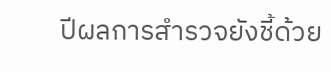ปีผลการสำรวจยังชี้ด้วย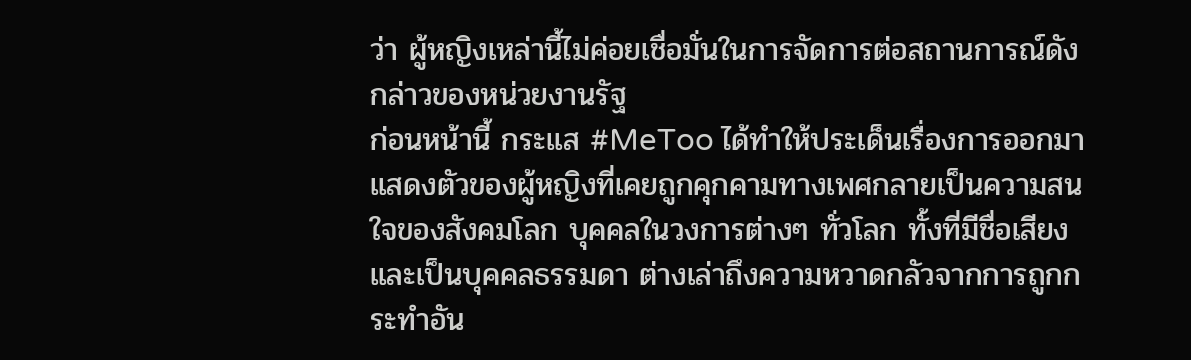ว่า ผู้หญิงเหล่านี้ไม่ค่อยเชื่อมั่นในการจัดการต่อสถานการณ์ดังกล่าวของหน่วยงานรัฐ
ก่อนหน้านี้ กระแส #MeToo ได้ทำให้ประเด็นเรื่องการออกมาแสดงตัวของผู้หญิงที่เคยถูกคุกคามทางเพศกลายเป็นความสนใจของสังคมโลก บุคคลในวงการต่างๆ ทั่วโลก ทั้งที่มีชื่อเสียง และเป็นบุคคลธรรมดา ต่างเล่าถึงความหวาดกลัวจากการถูกกระทำอัน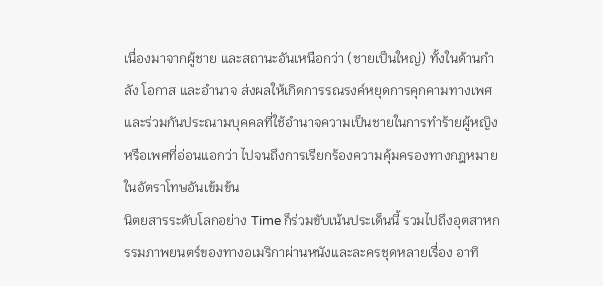เนื่องมาจากผู้ชาย และสถานะอันเหนือกว่า (ชายเป็นใหญ่) ทั้งในด้านกำลัง โอกาส และอำนาจ ส่งผลให้เกิดการรณรงค์หยุดการคุกคามทางเพศ และร่วมกันประณามบุคคลที่ใช้อำนาจความเป็นชายในการทำร้ายผู้หญิง หรือเพศที่อ่อนแอกว่า ไปจนถึงการเรียกร้องความคุ้มครองทางกฎหมายในอัตราโทษอันเข้มข้น
นิตยสารระดับโลกอย่าง Time ก็ร่วมขับเน้นประเด็นนี้ รวมไปถึงอุตสาหกรรมภาพยนตร์ของทางอเมริกาผ่านหนังและละครชุดหลายเรื่อง อาทิ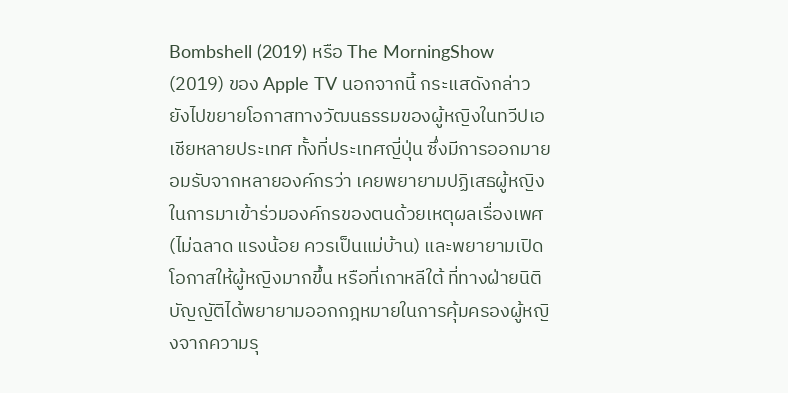Bombshell (2019) หรือ The MorningShow (2019) ของ Apple TV นอกจากนี้ กระแสดังกล่าวยังไปขยายโอกาสทางวัฒนธรรมของผู้หญิงในทวีปเอเชียหลายประเทศ ทั้งที่ประเทศญี่ปุ่น ซึ่งมีการออกมายอมรับจากหลายองค์กรว่า เคยพยายามปฏิเสธผู้หญิงในการมาเข้าร่วมองค์กรของตนด้วยเหตุผลเรื่องเพศ (ไม่ฉลาด แรงน้อย ควรเป็นแม่บ้าน) และพยายามเปิดโอกาสให้ผู้หญิงมากขึ้น หรือที่เกาหลีใต้ ที่ทางฝ่ายนิติบัญญัติได้พยายามออกกฎหมายในการคุ้มครองผู้หญิงจากความรุ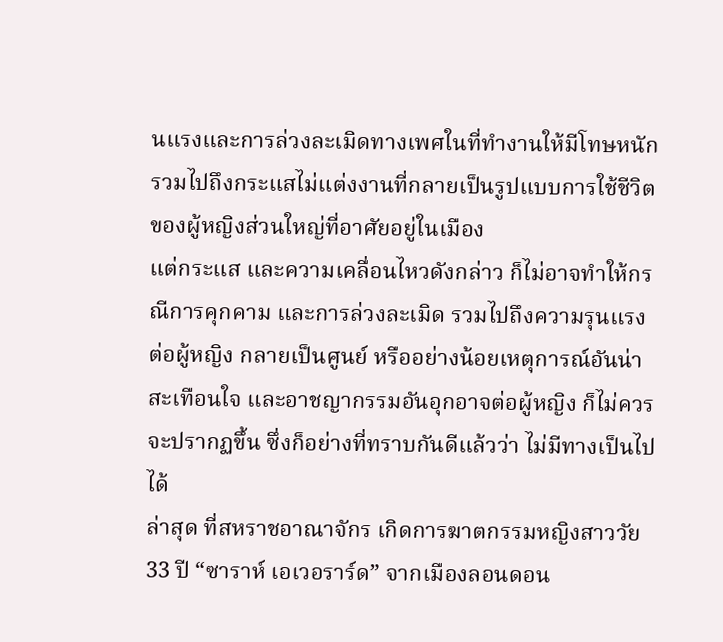นแรงและการล่วงละเมิดทางเพศในที่ทำงานให้มีโทษหนัก รวมไปถึงกระแสไม่แต่งงานที่กลายเป็นรูปแบบการใช้ชีวิตของผู้หญิงส่วนใหญ่ที่อาศัยอยู่ในเมือง
แต่กระแส และความเคลื่อนไหวดังกล่าว ก็ไม่อาจทำให้กรณีการคุกคาม และการล่วงละเมิด รวมไปถึงความรุนแรงต่อผู้หญิง กลายเป็นศูนย์ หรืออย่างน้อยเหตุการณ์อันน่าสะเทือนใจ และอาชญากรรมอันอุกอาจต่อผู้หญิง ก็ไม่ควรจะปรากฏขึ้น ซึ่งก็อย่างที่ทราบกันดีแล้วว่า ไม่มีทางเป็นไปได้
ล่าสุด ที่สหราชอาณาจักร เกิดการฆาตกรรมหญิงสาววัย 33 ปี “ซาราห์ เอเวอราร์ด” จากเมืองลอนดอน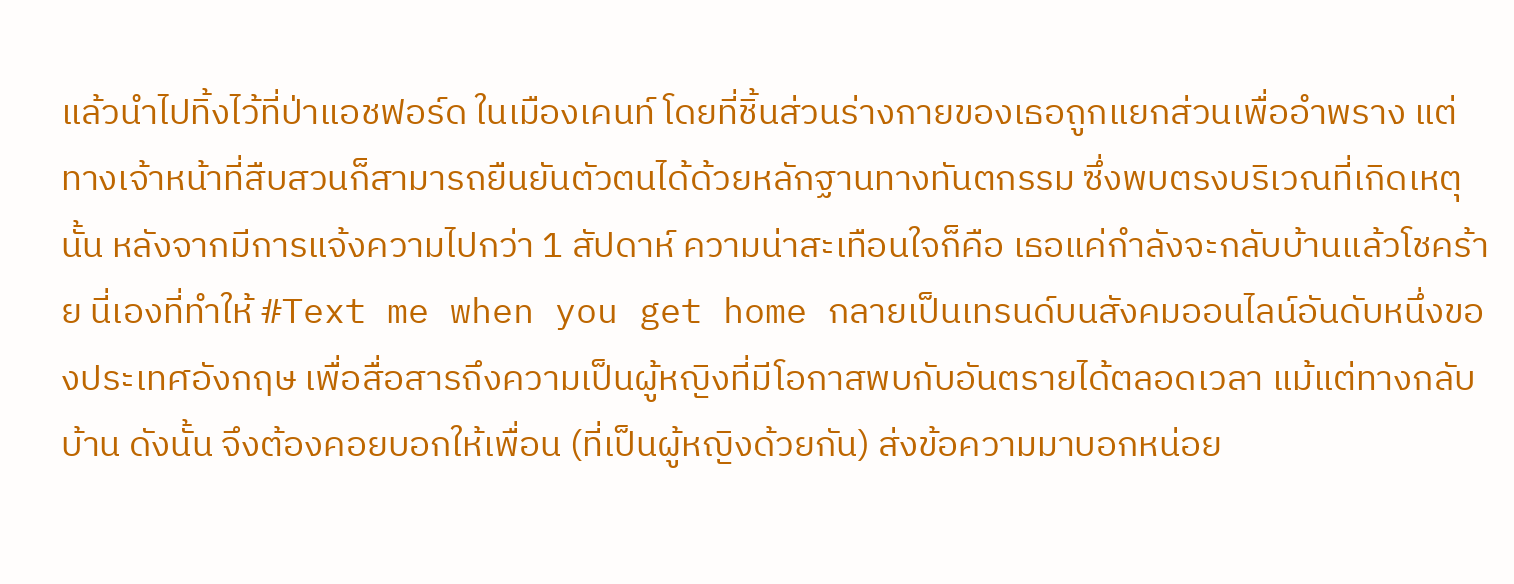แล้วนำไปทิ้งไว้ที่ป่าแอชฟอร์ด ในเมืองเคนท์ โดยที่ชิ้นส่วนร่างกายของเธอถูกแยกส่วนเพื่ออำพราง แต่ทางเจ้าหน้าที่สืบสวนก็สามารถยืนยันตัวตนได้ด้วยหลักฐานทางทันตกรรม ซึ่งพบตรงบริเวณที่เกิดเหตุนั้น หลังจากมีการแจ้งความไปกว่า 1 สัปดาห์ ความน่าสะเทือนใจก็คือ เธอแค่กำลังจะกลับบ้านแล้วโชคร้าย นี่เองที่ทำให้ #Text me when you get home กลายเป็นเทรนด์บนสังคมออนไลน์อันดับหนึ่งของประเทศอังกฤษ เพื่อสื่อสารถึงความเป็นผู้หญิงที่มีโอกาสพบกับอันตรายได้ตลอดเวลา แม้แต่ทางกลับบ้าน ดังนั้น จึงต้องคอยบอกให้เพื่อน (ที่เป็นผู้หญิงด้วยกัน) ส่งข้อความมาบอกหน่อย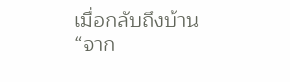เมื่อกลับถึงบ้าน
“จาก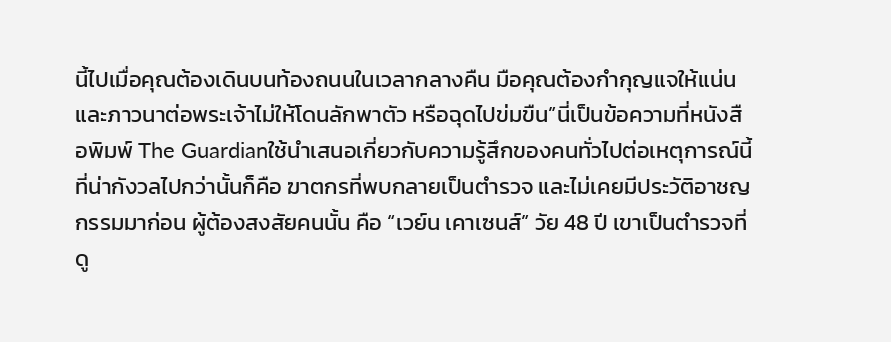นี้ไปเมื่อคุณต้องเดินบนท้องถนนในเวลากลางคืน มือคุณต้องกำกุญแจให้แน่น และภาวนาต่อพระเจ้าไม่ให้โดนลักพาตัว หรือฉุดไปข่มขืน”นี่เป็นข้อความที่หนังสือพิมพ์ The Guardianใช้นำเสนอเกี่ยวกับความรู้สึกของคนทั่วไปต่อเหตุการณ์นี้
ที่น่ากังวลไปกว่านั้นก็คือ ฆาตกรที่พบกลายเป็นตำรวจ และไม่เคยมีประวัติอาชญกรรมมาก่อน ผู้ต้องสงสัยคนนั้น คือ “เวย์น เคาเซนส์” วัย 48 ปี เขาเป็นตำรวจที่ดู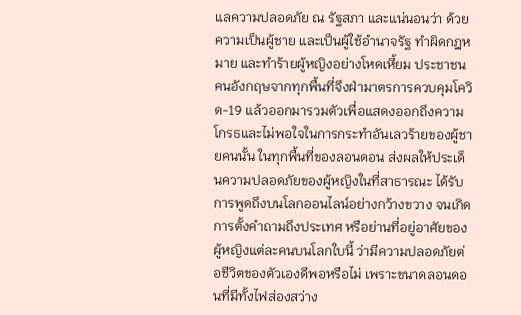แลความปลอดภัย ณ รัฐสภา และแน่นอนว่า ด้วยความเป็นผู้ชาย และเป็นผู้ใช้อำนาจรัฐ ทำผิดกฎหมาย และทำร้ายผู้หญิงอย่างโหดเหี้ยม ประชาชนคนอังกฤษจากทุกพื้นที่จึงฝ่ามาตรการควบคุมโควิด-19 แล้วออกมารวมตัวเพื่อแสดงออกถึงความโกรธและไม่พอใจในการกระทำอันเลวร้ายของผู้ชายคนนั้น ในทุกพื้นที่ของลอนดอน ส่งผลให้ประเด็นความปลอดภัยของผู้หญิงในที่สาธารณะ ได้รับการพูดถึงบนโลกออนไลน์อย่างกว้างขวาง จนเกิดการตั้งคำถามถึงประเทศ หรือย่านที่อยู่อาศัยของผู้หญิงแต่ละคนบนโลกใบนี้ ว่ามีความปลอดภัยต่อชีวิตของตัวเองดีพอหรือไม่ เพราะขนาดลอนดอนที่มีทั้งไฟส่องสว่าง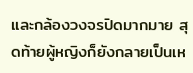และกล้องวงจรปิดมากมาย สุดท้ายผู้หญิงก็ยังกลายเป็นเห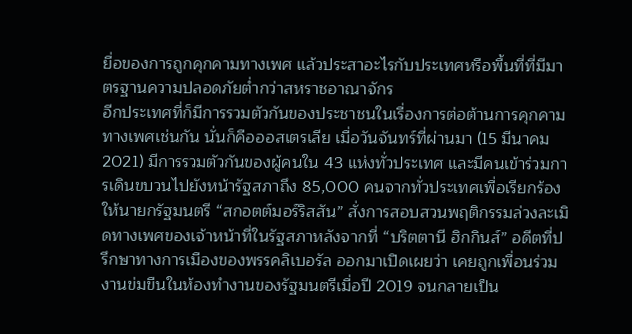ยื่อของการถูกคุกคามทางเพศ แล้วประสาอะไรกับประเทศหรือพื้นที่ที่มีมาตรฐานความปลอดภัยต่ำกว่าสหราชอาณาจักร
อีกประเทศที่ก็มีการรวมตัวกันของประชาชนในเรื่องการต่อต้านการคุกคามทางเพศเช่นกัน นั่นก็คือออสเตรเลีย เมื่อวันจันทร์ที่ผ่านมา (15 มีนาคม 2021) มีการรวมตัวกันของผู้คนใน 43 แห่งทั่วประเทศ และมีคนเข้าร่วมการเดินขบวนไปยังหน้ารัฐสภาถึง 85,000 คนจากทั่วประเทศเพื่อเรียกร้องให้นายกรัฐมนตรี “สกอตต์มอร์ริสสัน” สั่งการสอบสวนพฤติกรรมล่วงละเมิดทางเพศของเจ้าหน้าที่ในรัฐสภาหลังจากที่ “บริตตานี ฮิกกินส์” อดีตที่ปรึกษาทางการเมืองของพรรคลิเบอรัล ออกมาเปิดเผยว่า เคยถูกเพื่อนร่วมงานข่มขืนในห้องทำงานของรัฐมนตรีเมื่อปี 2019 จนกลายเป็น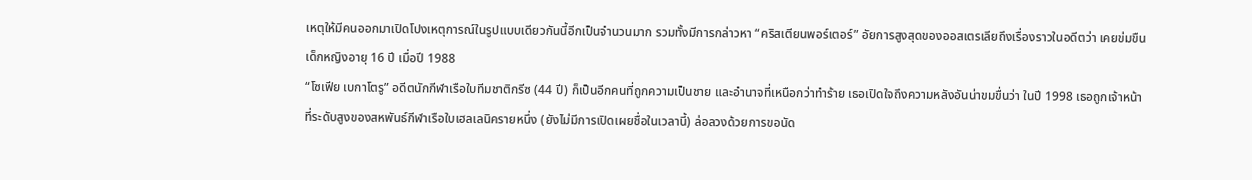เหตุให้มีคนออกมาเปิดโปงเหตุการณ์ในรูปแบบเดียวกันนี้อีกเป็นจำนวนมาก รวมทั้งมีการกล่าวหา “คริสเตียนพอร์เตอร์” อัยการสูงสุดของออสเตรเลียถึงเรื่องราวในอดีตว่า เคยข่มขืนเด็กหญิงอายุ 16 ปี เมื่อปี 1988
“โซเฟีย เบกาโตรู” อดีตนักกีฬาเรือใบทีมชาติกรีซ (44 ปี) ก็เป็นอีกคนที่ถูกความเป็นชาย และอำนาจที่เหนือกว่าทำร้าย เธอเปิดใจถึงความหลังอันน่าขมขื่นว่า ในปี 1998 เธอถูกเจ้าหน้าที่ระดับสูงของสหพันธ์กีฬาเรือใบเฮลเลนิครายหนึ่ง (ยังไม่มีการเปิดเผยชื่อในเวลานี้) ล่อลวงด้วยการขอนัด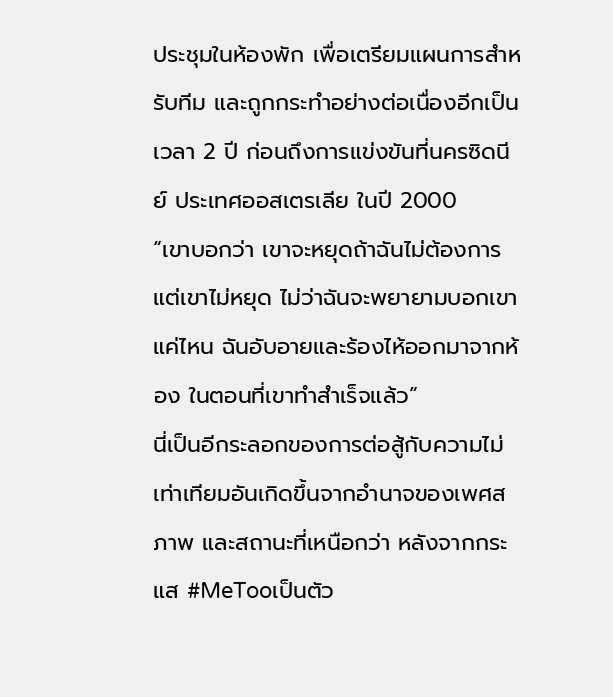ประชุมในห้องพัก เพื่อเตรียมแผนการสำหรับทีม และถูกกระทำอย่างต่อเนื่องอีกเป็นเวลา 2 ปี ก่อนถึงการแข่งขันที่นครซิดนีย์ ประเทศออสเตรเลีย ในปี 2000
“เขาบอกว่า เขาจะหยุดถ้าฉันไม่ต้องการ แต่เขาไม่หยุด ไม่ว่าฉันจะพยายามบอกเขาแค่ไหน ฉันอับอายและร้องไห้ออกมาจากห้อง ในตอนที่เขาทำสำเร็จแล้ว”
นี่เป็นอีกระลอกของการต่อสู้กับความไม่เท่าเทียมอันเกิดขึ้นจากอำนาจของเพศสภาพ และสถานะที่เหนือกว่า หลังจากกระแส #MeTooเป็นตัว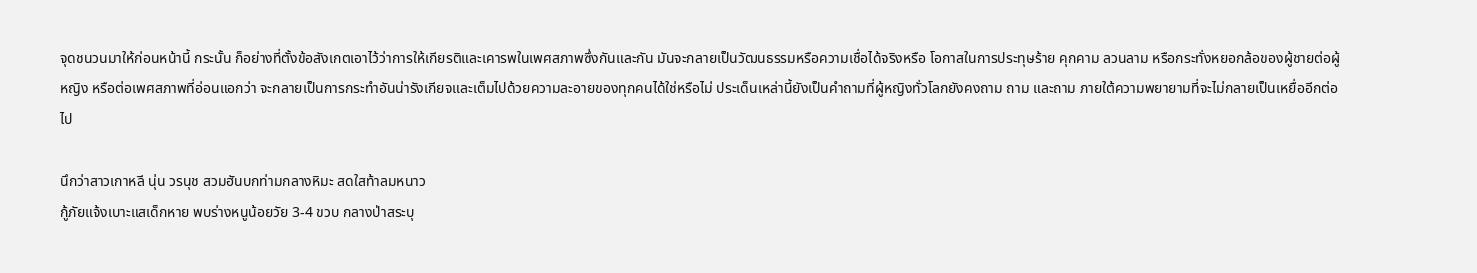จุดชนวนมาให้ก่อนหน้านี้ กระนั้น ก็อย่างที่ตั้งข้อสังเกตเอาไว้ว่าการให้เกียรติและเคารพในเพศสภาพซึ่งกันและกัน มันจะกลายเป็นวัฒนธรรมหรือความเชื่อได้จริงหรือ โอกาสในการประทุษร้าย คุกคาม ลวนลาม หรือกระทั่งหยอกล้อของผู้ชายต่อผู้หญิง หรือต่อเพศสภาพที่อ่อนแอกว่า จะกลายเป็นการกระทำอันน่ารังเกียจและเต็มไปด้วยความละอายของทุกคนได้ใช่หรือไม่ ประเด็นเหล่านี้ยังเป็นคำถามที่ผู้หญิงทั่วโลกยังคงถาม ถาม และถาม ภายใต้ความพยายามที่จะไม่กลายเป็นเหยื่ออีกต่อไป

นึกว่าสาวเกาหลี นุ่น วรนุช สวมฮันบกท่ามกลางหิมะ สดใสท้าลมหนาว
กู้ภัยแจ้งเบาะแสเด็กหาย พบร่างหนูน้อยวัย 3-4 ขวบ กลางป่าสระบุ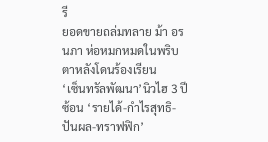รี
ยอดขายถล่มทลาย ม้า อรนภา ห่อหมกหมดในพริบตาหลังโดนร้องเรียน
‘เซ็นทรัลพัฒนา’นิวไฮ 3 ปีซ้อน ‘รายได้-กำไรสุทธิ-ปันผล-ทราฟฟิก’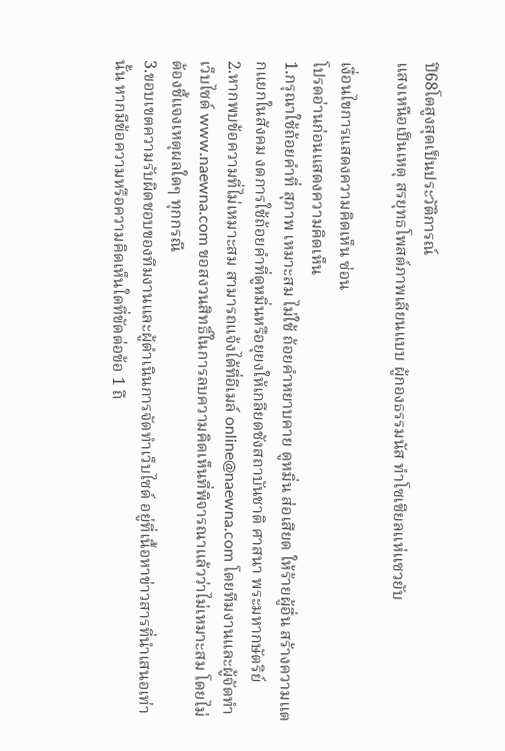ปี68โตสูงสุดเป็นประวัติการณ์
แสงเหนือเป็นเหตุ สรยุทธโพสต์ภาพเลียนแบบ ผู้กองธรรมนัส ทำโซเชียลแห่แซวยับ

เงื่อนไขการแสดงความคิดเห็น ซ่อน
โปรดอ่านก่อนแสดงความคิดเห็น
1.กรุณาใช้ถ้อยคำที่ สุภาพ เหมาะสม ไม่ใช้ ถ้อยคำหยาบคาย ดูหมิ่น ส่อเสียด ให้ร้ายผู้อื่น สร้างความแตกแยกในสังคม งดการใช้ถ้อยคำที่ดูหมิ่นหรือยุยงให้เกลียดชังสถาบันชาติ ศาสนา พระมหากษัตริย์
2.หากพบข้อความที่ไม่เหมาะสม สามารถแจ้งได้ที่อีเมล์ online@naewna.com โดยทีมงานและผู้จัดทำเว็บไซด์ www.naewna.com ขอสงวนสิทธิ์ในการลบความคิดเห็นที่พิจารณาแล้วว่าไม่เหมาะสม โดยไม่ต้องชี้แจงเหตุผลใดๆ ทุกกรณี
3.ขอบเขตความรับผิดชอบของทีมงานและผู้ดำเนินการจัดทำเว็บไซด์ อยู่ที่เนื้อหาข่าวสารที่นำเสนอเท่านั้น หากมีข้อความหรือความคิดเห็นใดที่ขัดต่อข้อ 1 ถื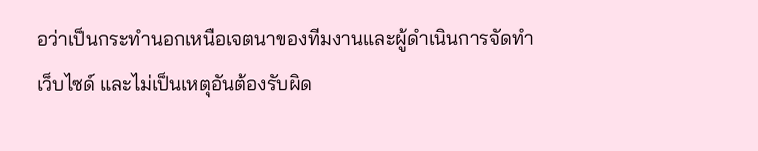อว่าเป็นกระทำนอกเหนือเจตนาของทีมงานและผู้ดำเนินการจัดทำเว็บไซด์ และไม่เป็นเหตุอันต้องรับผิด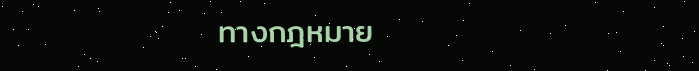ทางกฎหมาย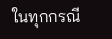ในทุกกรณี